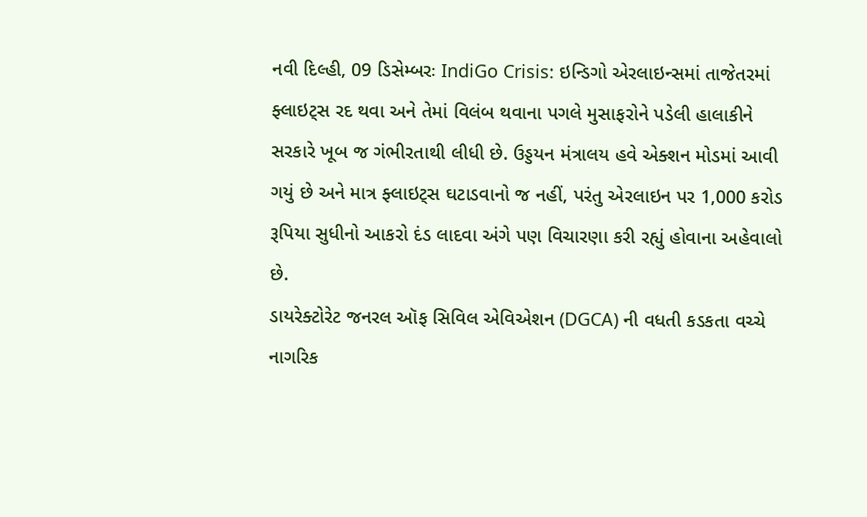નવી દિલ્હી, 09 ડિસેમ્બરઃ IndiGo Crisis: ઇન્ડિગો એરલાઇન્સમાં તાજેતરમાં ફ્લાઇટ્સ રદ થવા અને તેમાં વિલંબ થવાના પગલે મુસાફરોને પડેલી હાલાકીને સરકારે ખૂબ જ ગંભીરતાથી લીધી છે. ઉડ્ડયન મંત્રાલય હવે એક્શન મોડમાં આવી ગયું છે અને માત્ર ફ્લાઇટ્સ ઘટાડવાનો જ નહીં, પરંતુ એરલાઇન પર 1,000 કરોડ રૂપિયા સુધીનો આકરો દંડ લાદવા અંગે પણ વિચારણા કરી રહ્યું હોવાના અહેવાલો છે.
ડાયરેક્ટોરેટ જનરલ ઑફ સિવિલ એવિએશન (DGCA) ની વધતી કડકતા વચ્ચે નાગરિક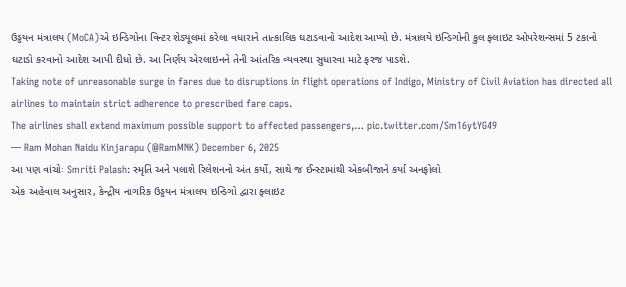ઉડ્ડયન મંત્રાલય (MoCA)એ ઇન્ડિગોના વિન્ટર શેડ્યૂલમાં કરેલા વધારાને તાત્કાલિક ઘટાડવાનો આદેશ આપ્યો છે. મંત્રાલયે ઇન્ડિગોની કુલ ફ્લાઇટ ઓપરેશન્સમાં 5 ટકાનો ઘટાડો કરવાનો આદેશ આપી દીધો છે. આ નિર્ણય એરલાઇનને તેની આંતરિક વ્યવસ્થા સુધારવા માટે ફરજ પાડશે.
Taking note of unreasonable surge in fares due to disruptions in flight operations of Indigo, Ministry of Civil Aviation has directed all airlines to maintain strict adherence to prescribed fare caps.
The airlines shall extend maximum possible support to affected passengers,… pic.twitter.com/Sm16ytYG49
— Ram Mohan Naidu Kinjarapu (@RamMNK) December 6, 2025
આ પણ વાંચોઃ Smriti Palash: સ્મૃતિ અને પલાશે રિલેશનનો અંત કર્યો, સાથે જ ઈન્સ્ટામાંથી એકબીજાને કર્યા અનફોલો
એક અહેવાલ અનુસાર, કેન્દ્રીય નાગરિક ઉડ્ડયન મંત્રાલય ઇન્ડિગો દ્વારા ફ્લાઇટ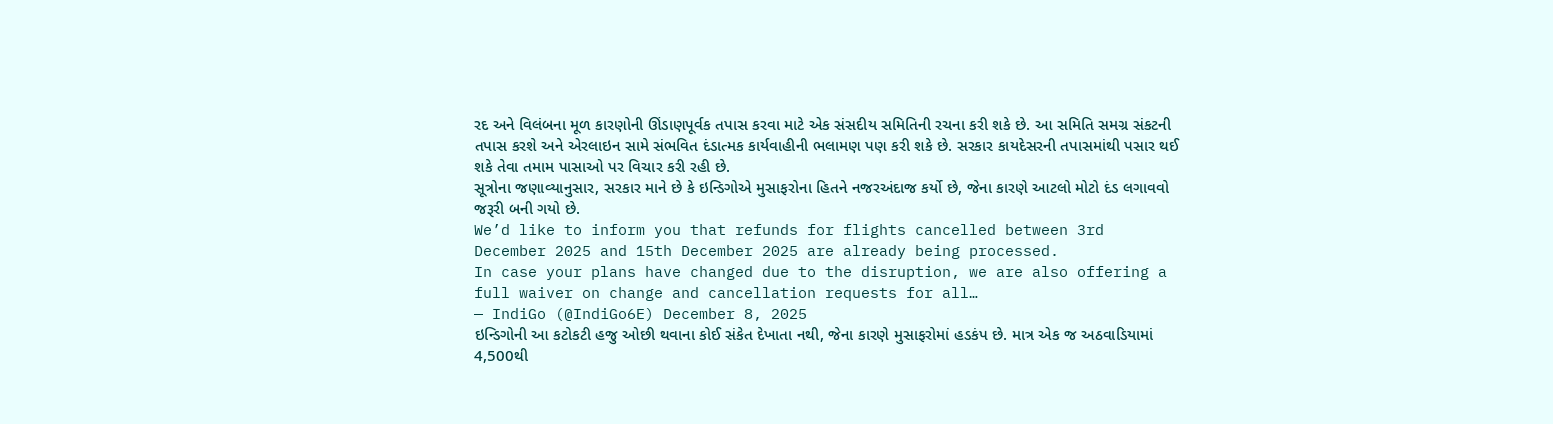રદ અને વિલંબના મૂળ કારણોની ઊંડાણપૂર્વક તપાસ કરવા માટે એક સંસદીય સમિતિની રચના કરી શકે છે. આ સમિતિ સમગ્ર સંકટની તપાસ કરશે અને એરલાઇન સામે સંભવિત દંડાત્મક કાર્યવાહીની ભલામણ પણ કરી શકે છે. સરકાર કાયદેસરની તપાસમાંથી પસાર થઈ શકે તેવા તમામ પાસાઓ પર વિચાર કરી રહી છે.
સૂત્રોના જણાવ્યાનુસાર, સરકાર માને છે કે ઇન્ડિગોએ મુસાફરોના હિતને નજરઅંદાજ કર્યો છે, જેના કારણે આટલો મોટો દંડ લગાવવો જરૂરી બની ગયો છે.
We’d like to inform you that refunds for flights cancelled between 3rd December 2025 and 15th December 2025 are already being processed.
In case your plans have changed due to the disruption, we are also offering a full waiver on change and cancellation requests for all…
— IndiGo (@IndiGo6E) December 8, 2025
ઇન્ડિગોની આ કટોકટી હજુ ઓછી થવાના કોઈ સંકેત દેખાતા નથી, જેના કારણે મુસાફરોમાં હડકંપ છે. માત્ર એક જ અઠવાડિયામાં 4,500થી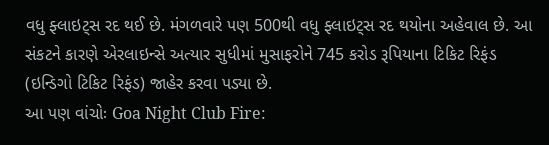વધુ ફ્લાઇટ્સ રદ થઈ છે. મંગળવારે પણ 500થી વધુ ફ્લાઇટ્સ રદ થયોના અહેવાલ છે. આ સંકટને કારણે એરલાઇન્સે અત્યાર સુધીમાં મુસાફરોને 745 કરોડ રૂપિયાના ટિકિટ રિફંડ (ઇન્ડિગો ટિકિટ રિફંડ) જાહેર કરવા પડ્યા છે.
આ પણ વાંચોઃ Goa Night Club Fire: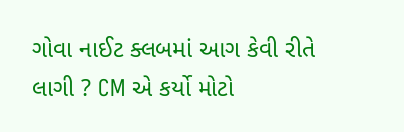ગોવા નાઈટ ક્લબમાં આગ કેવી રીતે લાગી ? CM એ કર્યો મોટો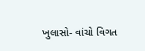ખુલાસો- વાંચો વિગત